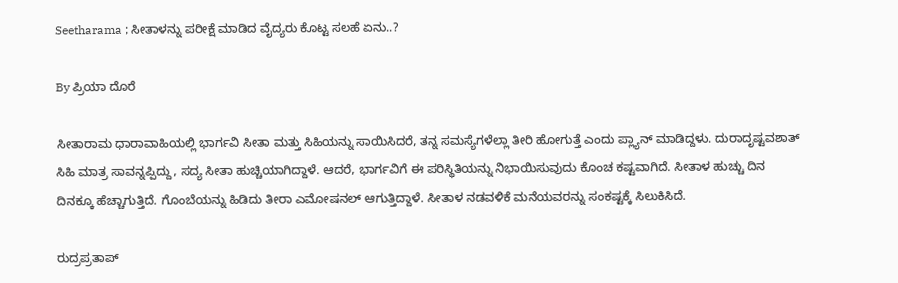Seetharama ; ಸೀತಾಳನ್ನು ಪರೀಕ್ಷೆ ಮಾಡಿದ ವೈದ್ಯರು ಕೊಟ್ಟ ಸಲಹೆ ಏನು..?

By ಪ್ರಿಯಾ ದೊರೆ

ಸೀತಾರಾಮ ಧಾರಾವಾಹಿಯಲ್ಲಿ ಭಾರ್ಗವಿ ಸೀತಾ ಮತ್ತು ಸಿಹಿಯನ್ನು ಸಾಯಿಸಿದರೆ, ತನ್ನ ಸಮಸ್ಯೆಗಳೆಲ್ಲಾ ತೀರಿ ಹೋಗುತ್ತೆ ಎಂದು ಪ್ಲ್ಯಾನ್ ಮಾಡಿದ್ದಳು. ದುರಾದೃಷ್ಟವಶಾತ್ ಸಿಹಿ ಮಾತ್ರ ಸಾವನ್ನಪ್ಪಿದ್ದು, ಸದ್ಯ ಸೀತಾ ಹುಚ್ಚಿಯಾಗಿದ್ದಾಳೆ. ಆದರೆ, ಭಾರ್ಗವಿಗೆ ಈ ಪರಿಸ್ಥಿತಿಯನ್ನು ನಿಭಾಯಿಸುವುದು ಕೊಂಚ ಕಷ್ಟವಾಗಿದೆ. ಸೀತಾಳ ಹುಚ್ಚು ದಿನ ದಿನಕ್ಕೂ ಹೆಚ್ಚಾಗುತ್ತಿದೆ. ಗೊಂಬೆಯನ್ನು ಹಿಡಿದು ತೀರಾ ಎಮೋಷನಲ್ ಆಗುತ್ತಿದ್ದಾಳೆ. ಸೀತಾಳ ನಡವಳಿಕೆ ಮನೆಯವರನ್ನು ಸಂಕಷ್ಟಕ್ಕೆ ಸಿಲುಕಿಸಿದೆ.

ರುದ್ರಪ್ರತಾಪ್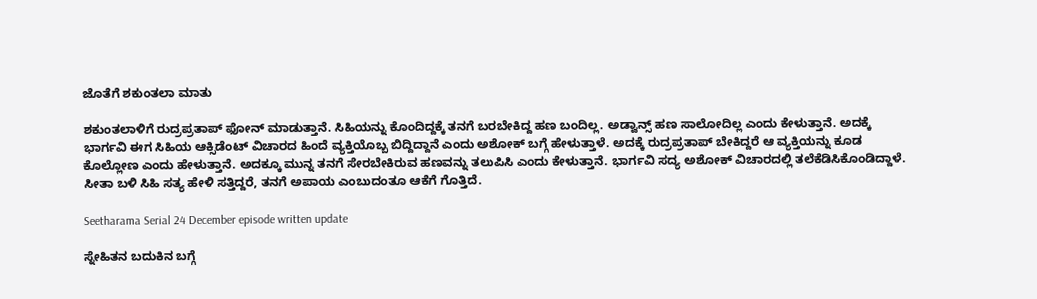ಜೊತೆಗೆ ಶಕುಂತಲಾ ಮಾತು

ಶಕುಂತಲಾಳಿಗೆ ರುದ್ರಪ್ರತಾಪ್ ಫೋನ್ ಮಾಡುತ್ತಾನೆ. ಸಿಹಿಯನ್ನು ಕೊಂದಿದ್ದಕ್ಕೆ ತನಗೆ ಬರಬೇಕಿದ್ದ ಹಣ ಬಂದಿಲ್ಲ. ಅಡ್ವಾನ್ಸ್ ಹಣ ಸಾಲೋದಿಲ್ಲ ಎಂದು ಕೇಳುತ್ತಾನೆ. ಅದಕ್ಕೆ ಭಾರ್ಗವಿ ಈಗ ಸಿಹಿಯ ಆಕ್ಸಿಡೆಂಟ್ ವಿಚಾರದ ಹಿಂದೆ ವ್ಯಕ್ತಿಯೊಬ್ಬ ಬಿದ್ದಿದ್ದಾನೆ ಎಂದು ಅಶೋಕ್ ಬಗ್ಗೆ ಹೇಳುತ್ತಾಳೆ. ಅದಕ್ಕೆ ರುದ್ರಪ್ರತಾಪ್ ಬೇಕಿದ್ದರೆ ಆ ವ್ಯಕ್ತಿಯನ್ನು ಕೂಡ ಕೊಲ್ಲೋಣ ಎಂದು ಹೇಳುತ್ತಾನೆ. ಅದಕ್ಕೂ ಮುನ್ನ ತನಗೆ ಸೇರಬೇಕಿರುವ ಹಣವನ್ನು ತಲುಪಿಸಿ ಎಂದು ಕೇಳುತ್ತಾನೆ. ಭಾರ್ಗವಿ ಸದ್ಯ ಅಶೋಕ್ ವಿಚಾರದಲ್ಲಿ ತಲೆಕೆಡಿಸಿಕೊಂಡಿದ್ದಾಳೆ. ಸೀತಾ ಬಳಿ ಸಿಹಿ ಸತ್ಯ ಹೇಳಿ ಸತ್ತಿದ್ದರೆ, ತನಗೆ ಅಪಾಯ ಎಂಬುದಂತೂ ಆಕೆಗೆ ಗೊತ್ತಿದೆ.

Seetharama Serial 24 December episode written update

ಸ್ನೇಹಿತನ ಬದುಕಿನ ಬಗ್ಗೆ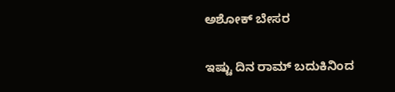ಅಶೋಕ್ ಬೇಸರ

ಇಷ್ಟು ದಿನ ರಾಮ್ ಬದುಕಿನಿಂದ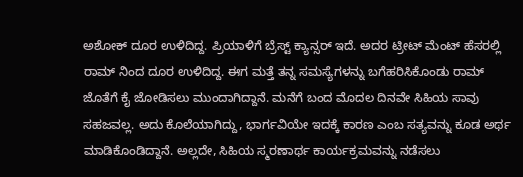ಅಶೋಕ್ ದೂರ ಉಳಿದಿದ್ದ. ಪ್ರಿಯಾಳಿಗೆ ಬ್ರೆಸ್ಟ್ ಕ್ಯಾನ್ಸರ್ ಇದೆ. ಅದರ ಟ್ರೀಟ್ ಮೆಂಟ್ ಹೆಸರಲ್ಲಿ ರಾಮ್ ನಿಂದ ದೂರ ಉಳಿದಿದ್ದ. ಈಗ ಮತ್ತೆ ತನ್ನ ಸಮಸ್ಯೆಗಳನ್ನು ಬಗೆಹರಿಸಿಕೊಂಡು ರಾಮ್ ಜೊತೆಗೆ ಕೈ ಜೋಡಿಸಲು ಮುಂದಾಗಿದ್ದಾನೆ. ಮನೆಗೆ ಬಂದ ಮೊದಲ ದಿನವೇ ಸಿಹಿಯ ಸಾವು ಸಹಜವಲ್ಲ. ಅದು ಕೊಲೆಯಾಗಿದ್ದು, ಭಾರ್ಗವಿಯೇ ಇದಕ್ಕೆ ಕಾರಣ ಎಂಬ ಸತ್ಯವನ್ನು ಕೂಡ ಅರ್ಥ ಮಾಡಿಕೊಂಡಿದ್ದಾನೆ. ಅಲ್ಲದೇ, ಸಿಹಿಯ ಸ್ಮರಣಾರ್ಥ ಕಾರ್ಯಕ್ರಮವನ್ನು ನಡೆಸಲು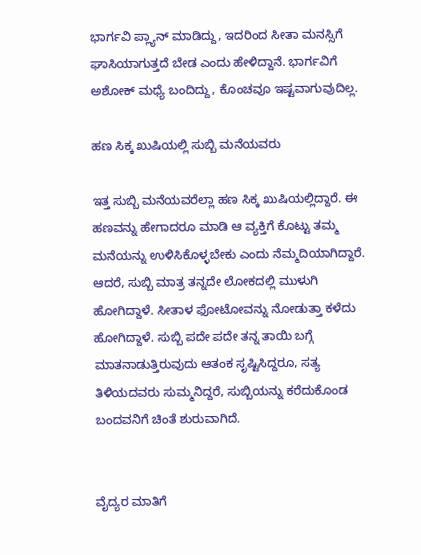ಭಾರ್ಗವಿ ಪ್ಲ್ಯಾನ್ ಮಾಡಿದ್ದು, ಇದರಿಂದ ಸೀತಾ ಮನಸ್ಸಿಗೆ ಘಾಸಿಯಾಗುತ್ತದೆ ಬೇಡ ಎಂದು ಹೇಳಿದ್ದಾನೆ. ಭಾರ್ಗವಿಗೆ ಅಶೋಕ್ ಮಧ್ಯೆ ಬಂದಿದ್ದು, ಕೊಂಚವೂ ಇಷ್ಟವಾಗುವುದಿಲ್ಲ.

ಹಣ ಸಿಕ್ಕ ಖುಷಿಯಲ್ಲಿ ಸುಬ್ಬಿ ಮನೆಯವರು

ಇತ್ತ ಸುಬ್ಬಿ ಮನೆಯವರೆಲ್ಲಾ ಹಣ ಸಿಕ್ಕ ಖುಷಿಯಲ್ಲಿದ್ದಾರೆ. ಈ ಹಣವನ್ನು ಹೇಗಾದರೂ ಮಾಡಿ ಆ ವ್ಯಕ್ತಿಗೆ ಕೊಟ್ಟು ತಮ್ಮ ಮನೆಯನ್ನು ಉಳಿಸಿಕೊಳ್ಳಬೇಕು ಎಂದು ನೆಮ್ಮದಿಯಾಗಿದ್ದಾರೆ. ಆದರೆ, ಸುಬ್ಬಿ ಮಾತ್ರ ತನ್ನದೇ ಲೋಕದಲ್ಲಿ ಮುಳುಗಿ ಹೋಗಿದ್ದಾಳೆ. ಸೀತಾಳ ಫೋಟೋವನ್ನು ನೋಡುತ್ತಾ ಕಳೆದು ಹೋಗಿದ್ದಾಳೆ. ಸುಬ್ಬಿ ಪದೇ ಪದೇ ತನ್ನ ತಾಯಿ ಬಗ್ಗೆ ಮಾತನಾಡುತ್ತಿರುವುದು ಆತಂಕ ಸೃಷ್ಟಿಸಿದ್ದರೂ, ಸತ್ಯ ತಿಳಿಯದವರು ಸುಮ್ಮನಿದ್ದರೆ, ಸುಬ್ಬಿಯನ್ನು ಕರೆದುಕೊಂಡ ಬಂದವನಿಗೆ ಚಿಂತೆ ಶುರುವಾಗಿದೆ.


ವೈದ್ಯರ ಮಾತಿಗೆ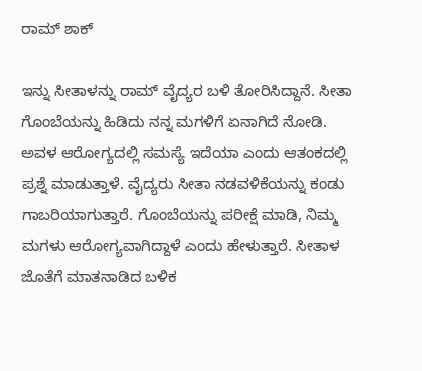ರಾಮ್ ಶಾಕ್

ಇನ್ನು ಸೀತಾಳನ್ನು ರಾಮ್ ವೈದ್ಯರ ಬಳಿ ತೋರಿಸಿದ್ದಾನೆ. ಸೀತಾ ಗೊಂಬೆಯನ್ನು ಹಿಡಿದು ನನ್ನ ಮಗಳಿಗೆ ಏನಾಗಿದೆ ನೋಡಿ. ಅವಳ ಆರೋಗ್ಯದಲ್ಲಿ ಸಮಸ್ಯೆ ಇದೆಯಾ ಎಂದು ಆತಂಕದಲ್ಲಿ ಪ್ರಶ್ನೆ ಮಾಡುತ್ತಾಳೆ. ವೈದ್ಯರು ಸೀತಾ ನಡವಳಿಕೆಯನ್ನು ಕಂಡು ಗಾಬರಿಯಾಗುತ್ತಾರೆ. ಗೊಂಬೆಯನ್ನು ಪರೀಕ್ಷೆ ಮಾಡಿ, ನಿಮ್ಮ ಮಗಳು ಆರೋಗ್ಯವಾಗಿದ್ದಾಳೆ ಎಂದು ಹೇಳುತ್ತಾರೆ. ಸೀತಾಳ ಜೊತೆಗೆ ಮಾತನಾಡಿದ ಬಳಿಕ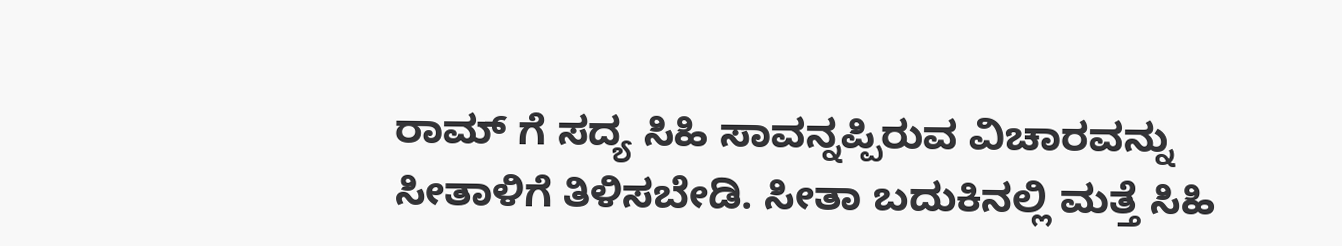ರಾಮ್ ಗೆ ಸದ್ಯ ಸಿಹಿ ಸಾವನ್ನಪ್ಪಿರುವ ವಿಚಾರವನ್ನು ಸೀತಾಳಿಗೆ ತಿಳಿಸಬೇಡಿ. ಸೀತಾ ಬದುಕಿನಲ್ಲಿ ಮತ್ತೆ ಸಿಹಿ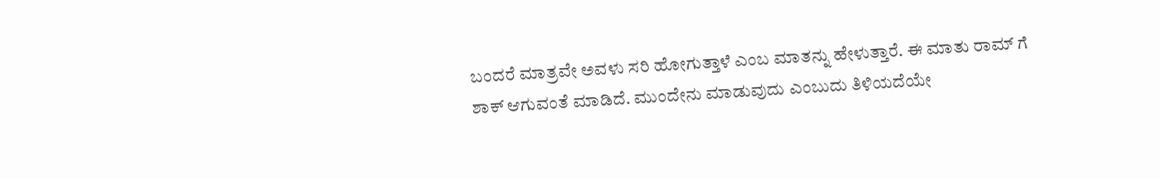ಬಂದರೆ ಮಾತ್ರವೇ ಅವಳು ಸರಿ ಹೋಗುತ್ತಾಳೆ ಎಂಬ ಮಾತನ್ನು ಹೇಳುತ್ತಾರೆ. ಈ ಮಾತು ರಾಮ್ ಗೆ ಶಾಕ್ ಆಗುವಂತೆ ಮಾಡಿದೆ. ಮುಂದೇನು ಮಾಡುವುದು ಎಂಬುದು ತಿಳಿಯದೆಯೇ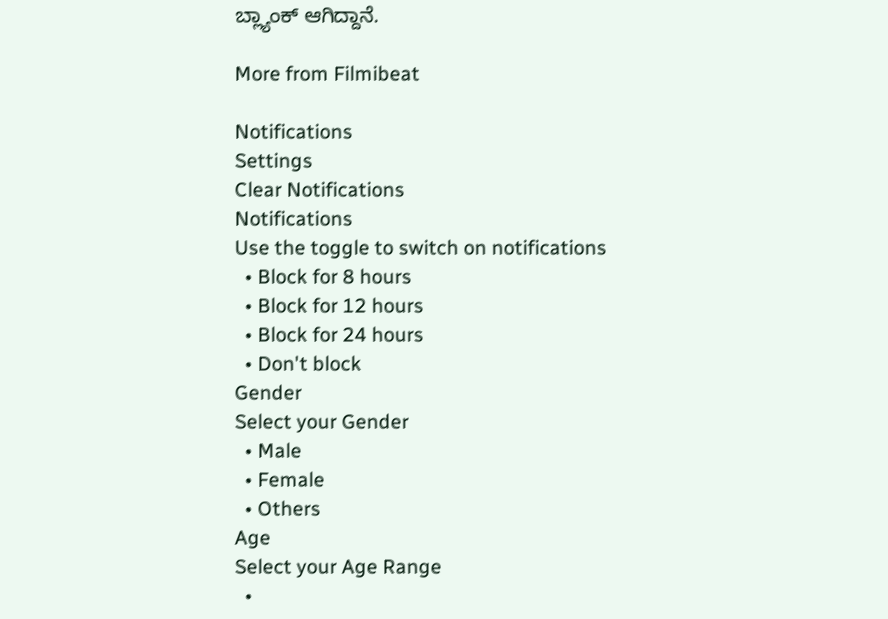ಬ್ಲ್ಯಾಂಕ್ ಆಗಿದ್ದಾನೆ.

More from Filmibeat

Notifications
Settings
Clear Notifications
Notifications
Use the toggle to switch on notifications
  • Block for 8 hours
  • Block for 12 hours
  • Block for 24 hours
  • Don't block
Gender
Select your Gender
  • Male
  • Female
  • Others
Age
Select your Age Range
  •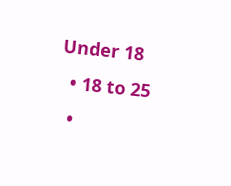Under 18
  • 18 to 25
  •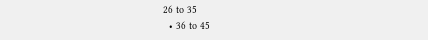26 to 35
  • 36 to 45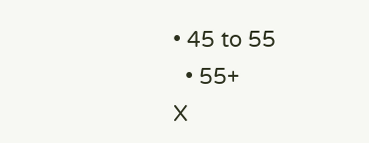• 45 to 55
  • 55+
X